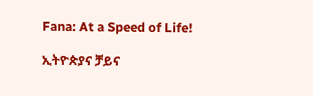Fana: At a Speed of Life!

ኢትዮጵያና ቻይና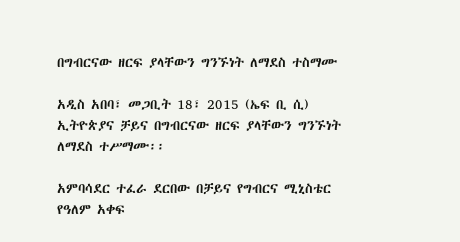በግብርናው ዘርፍ ያላቸውን ግንኙነት ለማደስ ተስማሙ

አዲስ አበባ፣ መጋቢት 18፣ 2015 (ኤፍ ቢ ሲ) ኢትዮጵያና ቻይና በግብርናው ዘርፍ ያላቸውን ግንኙነት ለማደስ ተሥማሙ፡፡

አምባሳደር ተፈራ ደርበው በቻይና የግብርና ሚኒስቴር የዓለም አቀፍ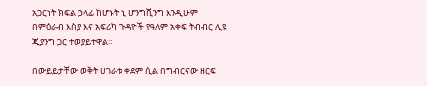አጋርነት ክፍል ኃላፊ ከሆኑት ኒ ሆንግሺንግ እንዲሁም በምዕራብ እስያ እና አፍሪካ ጉዳዮች የዓለም አቀፍ ትብብር ሊዩ ጂያንግ ጋር ተወያይተዋል።

በውይይታቸው ወቅት ሀገራቱ ቀደም ሲል በግብርናው ዘርፍ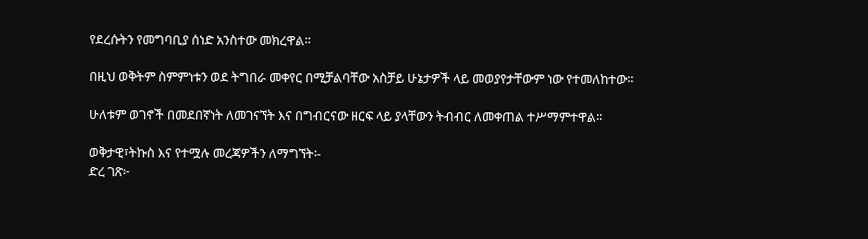የደረሱትን የመግባቢያ ሰነድ አንስተው መክረዋል።

በዚህ ወቅትም ስምምነቱን ወደ ትግበራ መቀየር በሚቻልባቸው አስቻይ ሁኔታዎች ላይ መወያየታቸውም ነው የተመለከተው፡፡

ሁለቱም ወገኖች በመደበኛነት ለመገናኘት እና በግብርናው ዘርፍ ላይ ያላቸውን ትብብር ለመቀጠል ተሥማምተዋል፡፡

ወቅታዊ፣ትኩስ እና የተሟሉ መረጃዎችን ለማግኘት፡-
ድረ ገጽ፦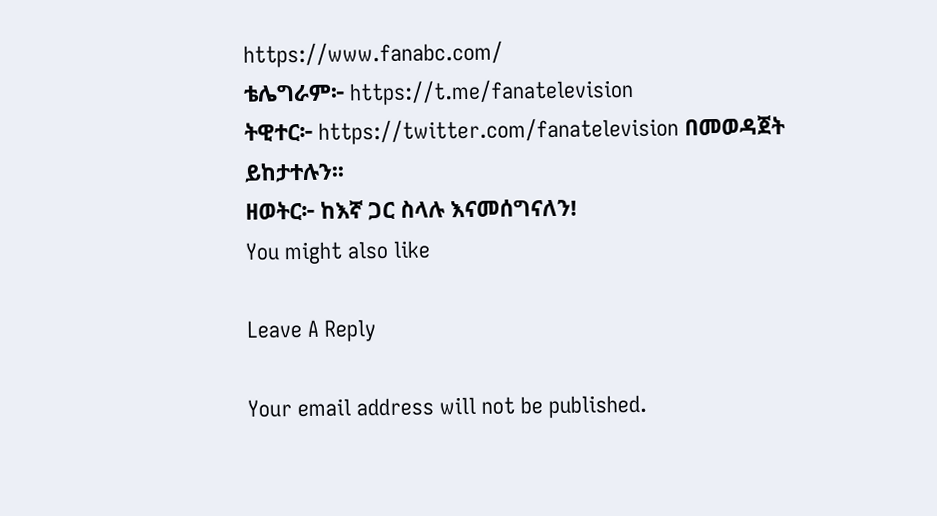https://www.fanabc.com/
ቴሌግራም፦ https://t.me/fanatelevision
ትዊተር፦ https://twitter.com/fanatelevision በመወዳጀት ይከታተሉን፡፡
ዘወትር፦ ከእኛ ጋር ስላሉ እናመሰግናለን!
You might also like

Leave A Reply

Your email address will not be published.